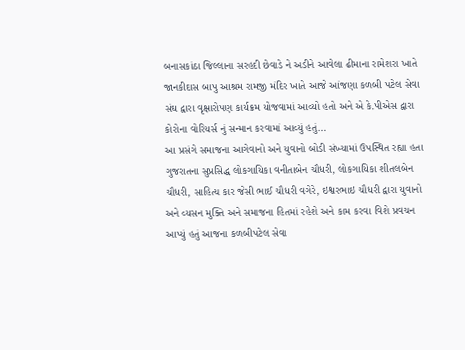બનાસકાંઠા જિલ્લાના સરહદી છેવાડે ને અડીને આવેલા ઢીમાના રામેશરા ખાતે જાનકીદાસ બાપુ આશ્રમ રામજી મંદિર ખાતે આજે આંજણા કળબી પટેલ સેવા સંઘ દ્વારા વૃક્ષારોપણ કાર્યક્રમ યોજવામાં આવ્યો હતો અને એ કે.પીએસ દ્વારા કોરોના વોરિયર્સ નું સન્માન કરવામાં આવ્યું હતું…
આ પ્રસંગે સમાજના આગેવાનો અને યુવાનો બોડી સંખ્યામાં ઉપસ્થિત રહ્યા હતા ગુજરાતના સુપ્રસિદ્ધ લોકગાયિકા વનીતાબેન ચૌધરી, લોકગાયિકા શીતલબેન ચૌધરી, સાહિત્ય કાર જેસી ભાઈ ચૌધરી વગેરે, ઇશ્વરભાઇ ચૌધરી દ્વારા યુવાનો અને વ્યસન મુક્તિ અને સમાજના હિતમાં રહેશે અને કામ કરવા વિશે પ્રવચન આપ્યું હતું આજના કળબીપટેલ સેવા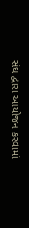સંઘ દ્વારા આયોજન કરવામાં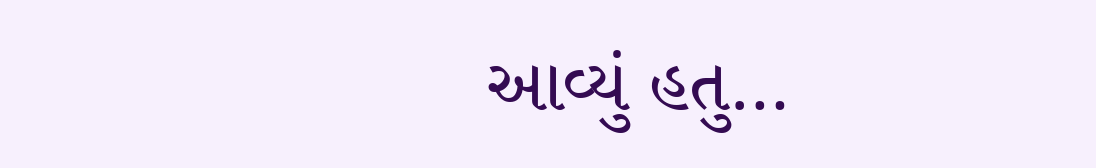આવ્યું હતુ…